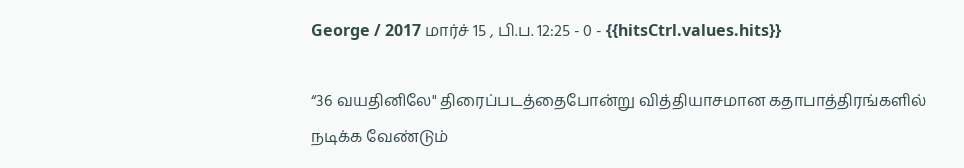George / 2017 மார்ச் 15 , பி.ப. 12:25 - 0 - {{hitsCtrl.values.hits}}

“36 வயதினிலே" திரைப்படத்தைபோன்று வித்தியாசமான கதாபாத்திரங்களில் நடிக்க வேண்டும்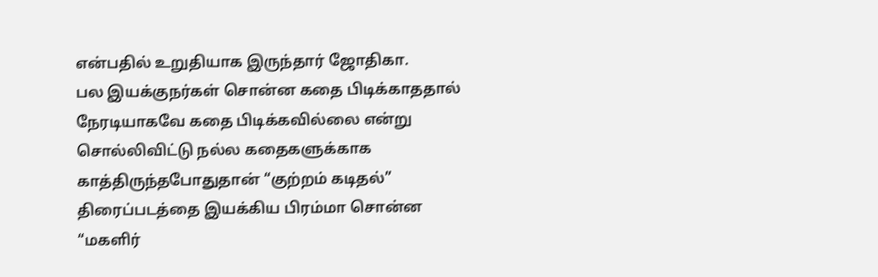என்பதில் உறுதியாக இருந்தார் ஜோதிகா.
பல இயக்குநர்கள் சொன்ன கதை பிடிக்காததால் நேரடியாகவே கதை பிடிக்கவில்லை என்று சொல்லிவிட்டு நல்ல கதைகளுக்காக காத்திருந்தபோதுதான் “குற்றம் கடிதல்” திரைப்படத்தை இயக்கிய பிரம்மா சொன்ன “மகளிர்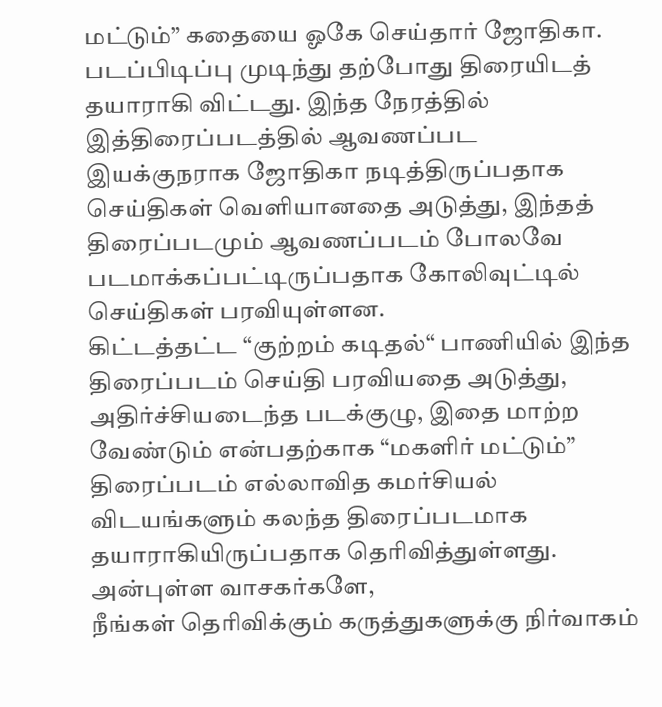மட்டும்” கதையை ஓகே செய்தார் ஜோதிகா.
படப்பிடிப்பு முடிந்து தற்போது திரையிடத் தயாராகி விட்டது. இந்த நேரத்தில் இத்திரைப்படத்தில் ஆவணப்பட இயக்குநராக ஜோதிகா நடித்திருப்பதாக செய்திகள் வெளியானதை அடுத்து, இந்தத் திரைப்படமும் ஆவணப்படம் போலவே படமாக்கப்பட்டிருப்பதாக கோலிவுட்டில் செய்திகள் பரவியுள்ளன.
கிட்டத்தட்ட “குற்றம் கடிதல்“ பாணியில் இந்த திரைப்படம் செய்தி பரவியதை அடுத்து, அதிர்ச்சியடைந்த படக்குழு, இதை மாற்ற வேண்டும் என்பதற்காக “மகளிர் மட்டும்” திரைப்படம் எல்லாவித கமர்சியல் விடயங்களும் கலந்த திரைப்படமாக தயாராகியிருப்பதாக தெரிவித்துள்ளது.
அன்புள்ள வாசகர்களே,
நீங்கள் தெரிவிக்கும் கருத்துகளுக்கு நிர்வாகம்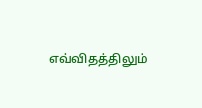எவ்விதத்திலும்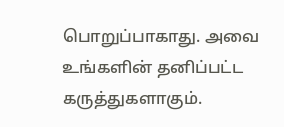பொறுப்பாகாது. அவை உங்களின் தனிப்பட்ட கருத்துகளாகும்.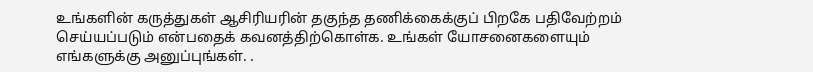உங்களின் கருத்துகள் ஆசிரியரின் தகுந்த தணிக்கைக்குப் பிறகே பதிவேற்றம் செய்யப்படும் என்பதைக் கவனத்திற்கொள்க. உங்கள் யோசனைகளையும் எங்களுக்கு அனுப்புங்கள். .